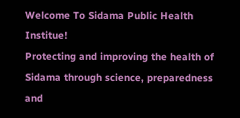Welcome To Sidama Public Health Institue!
Protecting and improving the health of Sidama through science, preparedness and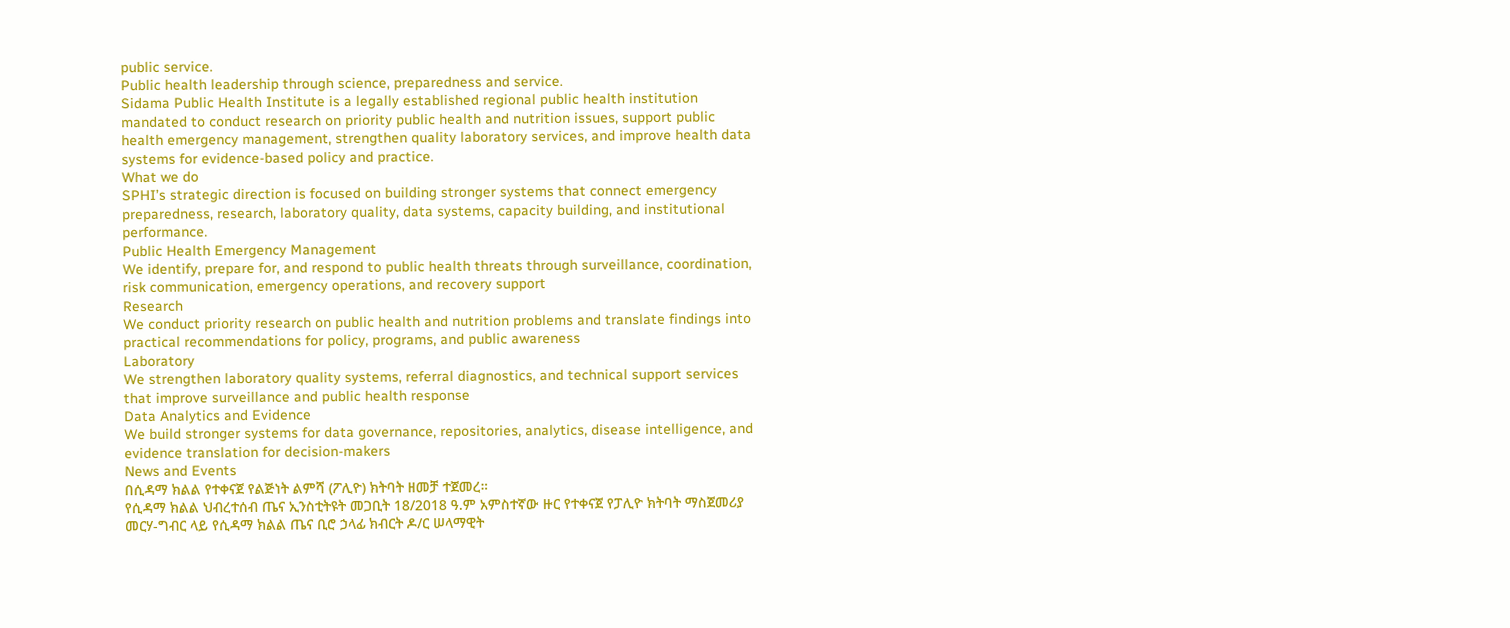public service.
Public health leadership through science, preparedness and service.
Sidama Public Health Institute is a legally established regional public health institution mandated to conduct research on priority public health and nutrition issues, support public health emergency management, strengthen quality laboratory services, and improve health data systems for evidence-based policy and practice.
What we do
SPHI’s strategic direction is focused on building stronger systems that connect emergency preparedness, research, laboratory quality, data systems, capacity building, and institutional performance.
Public Health Emergency Management
We identify, prepare for, and respond to public health threats through surveillance, coordination, risk communication, emergency operations, and recovery support
Research
We conduct priority research on public health and nutrition problems and translate findings into practical recommendations for policy, programs, and public awareness
Laboratory
We strengthen laboratory quality systems, referral diagnostics, and technical support services that improve surveillance and public health response
Data Analytics and Evidence
We build stronger systems for data governance, repositories, analytics, disease intelligence, and evidence translation for decision-makers
News and Events
በሲዳማ ክልል የተቀናጀ የልጅነት ልምሻ (ፖሊዮ) ክትባት ዘመቻ ተጀመረ።
የሲዳማ ክልል ህብረተሰብ ጤና ኢንስቲትዩት መጋቢት 18/2018 ዓ.ም አምስተኛው ዙር የተቀናጀ የፓሊዮ ክትባት ማስጀመሪያ መርሃ-ግብር ላይ የሲዳማ ክልል ጤና ቢሮ ኃላፊ ክብርት ዶ/ር ሠላማዊት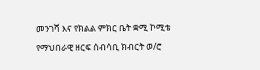መንገሻ እና የክልል ምክር ቤት ቋሚ ኮሚቴ የማህበራዊ ዘርፍ ሰብሳቢ ክብርት ወ/ሮ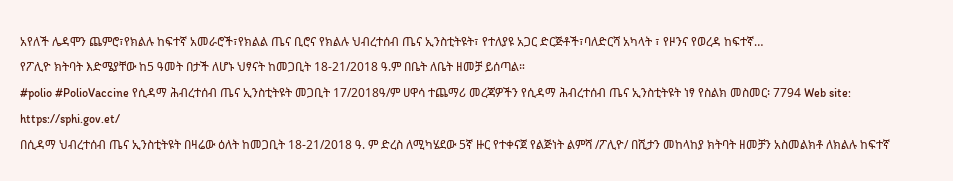አየለች ሌዳሞን ጨምሮ፣የክልሉ ከፍተኛ አመራሮች፣የክልል ጤና ቢሮና የክልሉ ህብረተሰብ ጤና ኢንስቲትዩት፣ የተለያዩ አጋር ድርጅቶች፣ባለድርሻ አካላት ፣ የዞንና የወረዳ ከፍተኛ…
የፖሊዮ ክትባት እድሜያቸው ከ5 ዓመት በታች ለሆኑ ህፃናት ከመጋቢት 18-21/2018 ዓ.ም በቤት ለቤት ዘመቻ ይሰጣል።
#polio #PolioVaccine የሲዳማ ሕብረተሰብ ጤና ኢንስቲትዩት መጋቢት 17/2018ዓ/ም ሀዋሳ ተጨማሪ መረጃዎችን የሲዳማ ሕብረተሰብ ጤና ኢንስቲትዩት ነፃ የስልክ መስመር፡ 7794 Web site: https://sphi.gov.et/
በሲዳማ ህብረተሰብ ጤና ኢንስቲትዩት በዛሬው ዕለት ከመጋቢት 18-21/2018 ዓ. ም ድረስ ለሚካሄደው 5ኛ ዙር የተቀናጀ የልጅነት ልምሻ /ፖሊዮ/ በሺታን መከላከያ ክትባት ዘመቻን አስመልክቶ ለክልሉ ከፍተኛ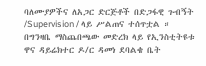ባለሙያዎችና ለአጋር ድርጅቶች በድጋፋዊ ጉብኝት /Supervision / ላይ ሥልጠና ተሰጥቷል ።
በግንዛቤ ማስጨበጫው መድረክ ላይ የኢንስቲትዩቱ ዋና ዳይሬክተር ዶ/ር ዳመነ ደባልቄ ቤት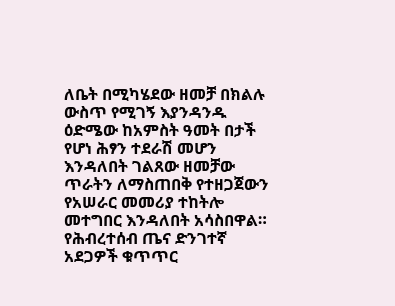ለቤት በሚካሄደው ዘመቻ በክልሉ ውስጥ የሚገኝ እያንዳንዱ ዕድሜው ከአምስት ዓመት በታች የሆነ ሕፃን ተደራሽ መሆን እንዳለበት ገልጸው ዘመቻው ጥራትን ለማስጠበቅ የተዘጋጀውን የአሠራር መመሪያ ተከትሎ መተግበር እንዳለበት አሳስበዋል። የሕብረተሰብ ጤና ድንገተኛ አደጋዎች ቁጥጥር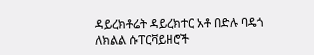ዳይረክቶሬት ዳይረክተር አቶ በድሉ ባዴጎ ለክልል ሱፐርቫይዘሮች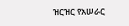ዝርዝር የአሠራር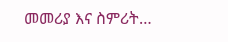መመሪያ እና ስምሪት…